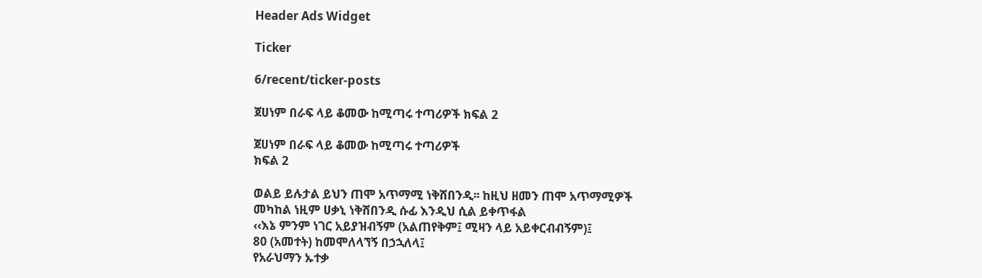Header Ads Widget

Ticker

6/recent/ticker-posts

ጀሀነም በራፍ ላይ ቆመው ከሚጣሩ ተጣሪዎች ክፍል 2

ጀሀነም በራፍ ላይ ቆመው ከሚጣሩ ተጣሪዎች
ክፍል 2

ወልይ ይሉታል ይህን ጠሞ አጥማሚ ነቅሸበንዲ፡፡ ከዚህ ዘመን ጠሞ አጥማሚዎች መካከል ነዚም ሀቃኒ ነቅሸበንዲ ሱፊ እንዲህ ሲል ይቀጥፋል
‹‹እኔ ምንም ነገር አይያዝብኝም (አልጠየቅም፤ ሚዛን ላይ አይቀርብብኝም)፤
80 (አመተት) ከመሞለላኘኝ በኃኋለላ፤
የአራህማን ኡተቃ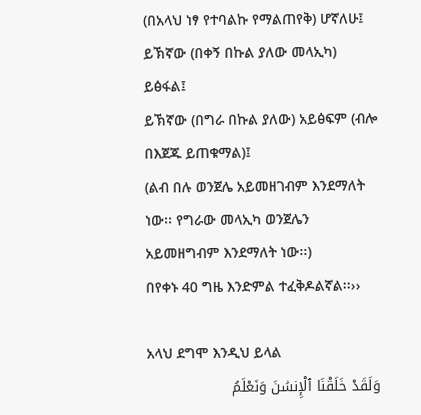(በአላህ ነፃ የተባልኩ የማልጠየቅ) ሆኛለሁ፤
ይኽኛው (በቀኝ በኩል ያለው መላኢካ) ይፅፋል፤
ይኽኛው (በግራ በኩል ያለው) አይፅፍም (ብሎ በእጀጁ ይጠቁማል)፤
(ልብ በሉ ወንጀሌ አይመዘገብም እንደማለት ነው፡፡ የግራው መላኢካ ወንጀሌን አይመዘግብም እንደማለት ነው፡፡)
በየቀኑ 40 ግዜ እንድምል ተፈቅዶልኛል፡፡››

አላህ ደግሞ እንዲህ ይላል
وَلَقَدْ خَلَقْنَا ٱلْإِنسَٰنَ وَنَعْلَمُ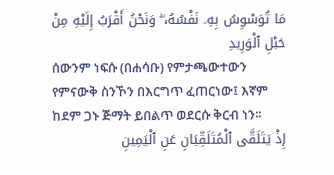مَا تُوَسْوِسُ بِهِۦ نَفْسُهُۥ ۖ وَنَحْنُ أَقْرَبُ إِلَيْهِ مِنْ حَبْلِ ٱلْوَرِيدِ
ሰውንም ነፍሱ (በሐሳቡ) የምታጫውተውን የምናውቅ ስንኾን በእርግጥ ፈጠርነው፤ እኛም ከደም ጋኑ ጅማት ይበልጥ ወደርሱ ቅርብ ነን፡፡
إِذْ يَتَلَقَّى ٱلْمُتَلَقِّيَانِ عَنِ ٱلْيَمِينِ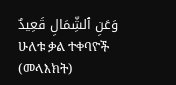وَعَنِ ٱلشِّمَالِ قَعِيدٌ
ሁለቱ ቃል ተቀባዮች (መላእክት)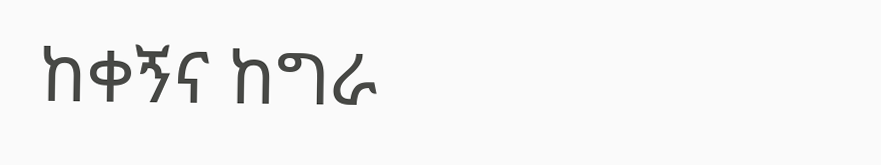ከቀኝና ከግራ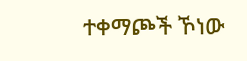ተቀማጮች ኾነው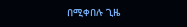በሚቀበሉ ጊዜ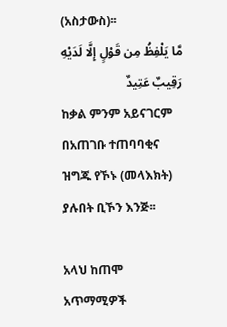(አስታውስ)፡፡
مَّا يَلْفِظُ مِن قَوْلٍ إِلَّا لَدَيْهِ رَقِيبٌ عَتِيدٌ
ከቃል ምንም አይናገርም በአጠገቡ ተጠባባቂና ዝግጁ የኾኑ (መላእክት) ያሉበት ቢኾን እንጅ፡፡

አላህ ከጠሞ አጥማሚዎች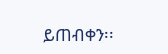ይጠብቀን፡፡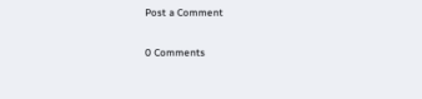Post a Comment

0 Comments